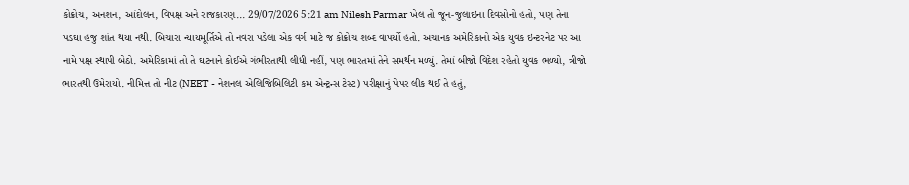કોક્રોચ, અનશન, આંદોલન, વિપક્ષ અને રાજકારણ... 29/07/2026 5:21 am Nilesh Parmar ખેલ તો જૂન-જુલાઇના દિવસોનો હતો, પણ તેના પડઘા હજુ શાંત થયા નથી. બિચારા ન્યાયમૂર્તિએ તો નવરા પડેલા એક વર્ગ માટે જ કોક્રોચ શબ્દ વાપર્યો હતો. અચાનક અમેરિકાનો એક યુવક ઇન્ટરનેટ પર આ નામે પક્ષ સ્થાપી બેઠો. અમેરિકામાં તો તે ઘટનાને કોઈએ ગંભીરતાથી લીધી નહીં, પણ ભારતમાં તેને સમર્થન મળ્યું. તેમાં બીજો વિદેશ રહેતો યુવક ભળ્યો, ત્રીજો ભારતથી ઉમેરાયો. નીમિત્ત તો નીટ (NEET - નેશનલ એલિજિબિલિટી કમ એન્ટ્રન્સ ટેસ્ટ) પરીક્ષાનું પેપર લીક થઈ તે હતું,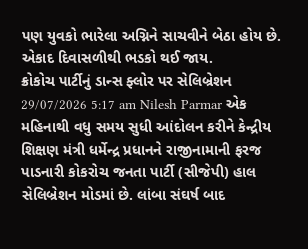પણ યુવકો ભારેલા અગ્નિને સાચવીને બેઠા હોય છે. એકાદ દિવાસળીથી ભડકો થઈ જાય.
ક્રોકોચ પાર્ટીનું ડાન્સ ફ્લોર પર સેલિબ્રેશન 29/07/2026 5:17 am Nilesh Parmar એક મહિનાથી વધુ સમય સુધી આંદોલન કરીને કેન્દ્રીય શિક્ષણ મંત્રી ધર્મેન્દ્ર પ્રધાનને રાજીનામાની ફરજ પાડનારી કોકરોચ જનતા પાર્ટી (સીજેપી) હાલ સેલિબ્રેશન મોડમાં છે. લાંબા સંઘર્ષ બાદ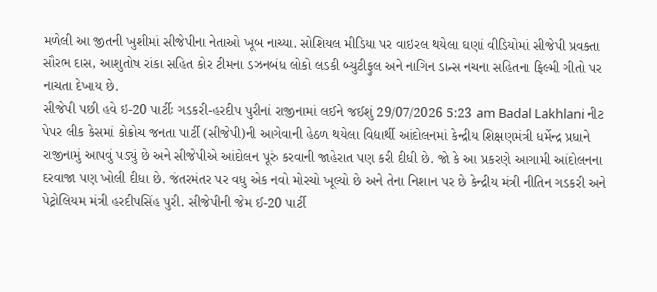મળેલી આ જીતની ખુશીમાં સીજેપીના નેતાઓ ખૂબ નાચ્યા. સોશિયલ મીડિયા પર વાઇરલ થયેલા ઘણાં વીડિયોમાં સીજેપી પ્રવક્તા સૌરભ દાસ, આશુતોષ રાંકા સહિત કોર ટીમના ડઝનબંધ લોકો લડકી બ્યુટીફુલ અને નાગિન ડાન્સ નચના સહિતના ફિલ્મી ગીતો પર નાચતા દેખાય છે.
સીજેપી પછી હવે ઇ-20 પાર્ટીઃ ગડકરી-હરદીપ પુરીનાં રાજીનામાં લઈને જઈશું 29/07/2026 5:23 am Badal Lakhlani નીટ પેપર લીક કેસમાં કોક્રોચ જનતા પાર્ટી (સીજેપી)ની આગેવાની હેઠળ થયેલા વિદ્યાર્થી આંદોલનમાં કેન્દ્રીય શિક્ષણમંત્રી ધર્મેન્દ્ર પ્રધાને રાજીનામું આપવું પડ્યું છે અને સીજેપીએ આંદોલન પૂરું કરવાની જાહેરાત પણ કરી દીધી છે. જો કે આ પ્રકરણે આગામી આંદોલનના દરવાજા પણ ખોલી દીધા છે. જંતરમંતર પર વધુ એક નવો મોરચો ખૂલ્યો છે અને તેના નિશાન પર છે કેન્દ્રીય મંત્રી નીતિન ગડકરી અને પેટ્રોલિયમ મંત્રી હરદીપસિંહ પુરી. સીજેપીની જેમ ઈ-20 પાર્ટી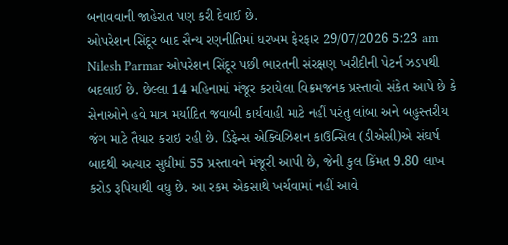બનાવવાની જાહેરાત પણ કરી દેવાઈ છે.
ઓપરેશન સિંદૂર બાદ સૈન્ય રણનીતિમાં ધરખમ ફેરફાર 29/07/2026 5:23 am Nilesh Parmar ઓપરેશન સિંદૂર પછી ભારતની સંરક્ષણ ખરીદીની પેટર્ન ઝડપથી બદલાઈ છે. છેલ્લા 14 મહિનામાં મંજૂર કરાયેલા વિક્રમજનક પ્રસ્તાવો સંકેત આપે છે કે સેનાઓને હવે માત્ર મર્યાદિત જવાબી કાર્યવાહી માટે નહીં પરંતુ લાંબા અને બહુસ્તરીય જંગ માટે તૈયાર કરાઇ રહી છે. ડિફેન્સ એક્વિઝિશન કાઉન્સિલ (ડીએસી)એ સંઘર્ષ બાદથી અત્યાર સુધીમાં 55 પ્રસ્તાવને મંજૂરી આપી છે, જેની કુલ કિંમત 9.80 લાખ કરોડ રૂપિયાથી વધુ છે. આ રકમ એકસાથે ખર્ચવામાં નહીં આવે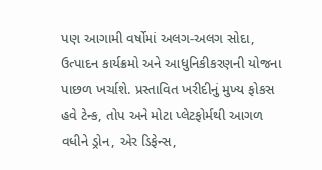પણ આગામી વર્ષોમાં અલગ-અલગ સોદા, ઉત્પાદન કાર્યક્રમો અને આધુનિકીકરણની યોજના પાછળ ખર્ચાશે. પ્રસ્તાવિત ખરીદીનું મુખ્ય ફોકસ હવે ટેન્ક, તોપ અને મોટા પ્લેટફોર્મથી આગળ વધીને ડ્રોન, એર ડિફેન્સ,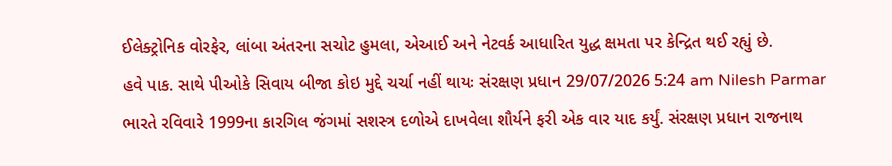ઈલેક્ટ્રોનિક વોરફેર, લાંબા અંતરના સચોટ હુમલા, એઆઈ અને નેટવર્ક આધારિત યુદ્ધ ક્ષમતા પર કેન્દ્રિત થઈ રહ્યું છે.
હવે પાક. સાથે પીઓકે સિવાય બીજા કોઇ મુદ્દે ચર્ચા નહીં થાયઃ સંરક્ષણ પ્રધાન 29/07/2026 5:24 am Nilesh Parmar ભારતે રવિવારે 1999ના કારગિલ જંગમાં સશસ્ત્ર દળોએ દાખવેલા શૌર્યને ફરી એક વાર યાદ કર્યું. સંરક્ષણ પ્રધાન રાજનાથ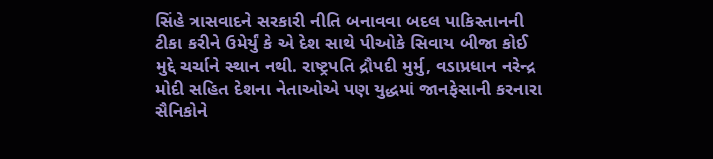સિંહે ત્રાસવાદને સરકારી નીતિ બનાવવા બદલ પાકિસ્તાનની ટીકા કરીને ઉમેર્યું કે એ દેશ સાથે પીઓકે સિવાય બીજા કોઈ મુદ્દે ચર્ચાને સ્થાન નથી. રાષ્ટ્રપતિ દ્રૌપદી મુર્મુ, વડાપ્રધાન નરેન્દ્ર મોદી સહિત દેશના નેતાઓએ પણ યુદ્ધમાં જાનફેસાની કરનારા સૈનિકોને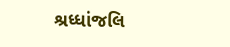શ્રધ્ધાંજલિ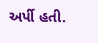અર્પી હતી.